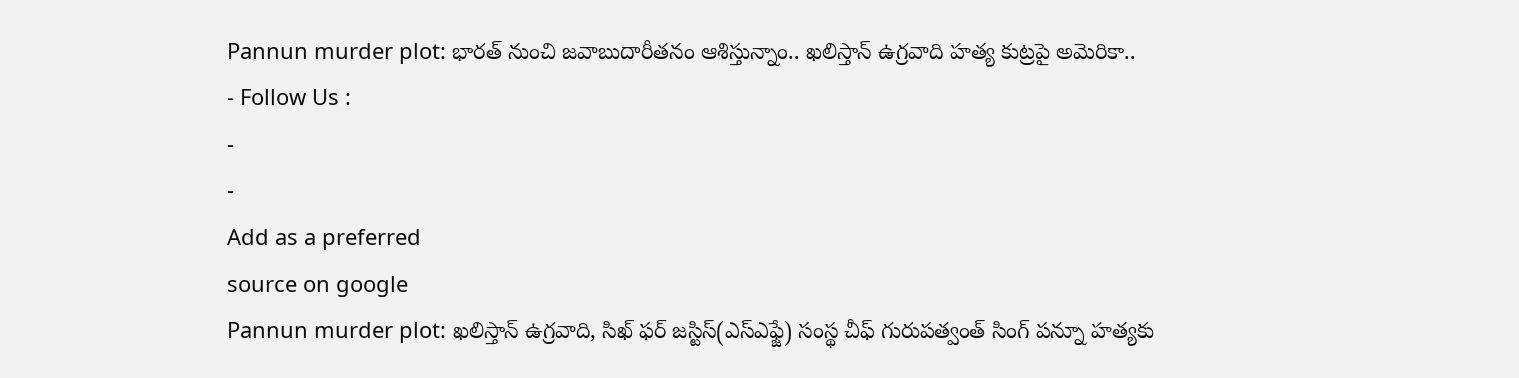Pannun murder plot: భారత్ నుంచి జవాబుదారీతనం ఆశిస్తున్నాం.. ఖలిస్తాన్ ఉగ్రవాది హత్య కుట్రపై అమెరికా..
- Follow Us :
-
-
Add as a preferred
source on google
Pannun murder plot: ఖలిస్తాన్ ఉగ్రవాది, సిఖ్ ఫర్ జస్టిస్(ఎస్ఎఫ్జే) సంస్థ చీఫ్ గురుపత్వంత్ సింగ్ పన్నూ హత్యకు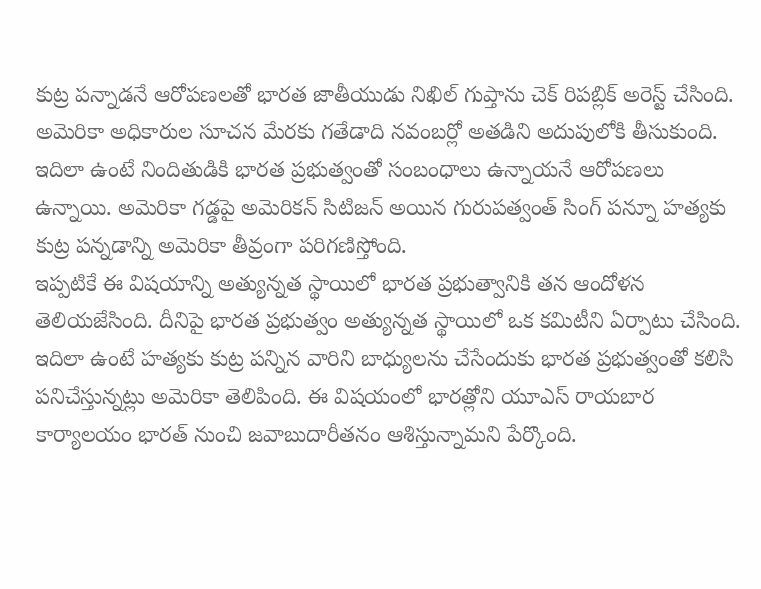కుట్ర పన్నాడనే ఆరోపణలతో భారత జాతీయుడు నిఖిల్ గుప్తాను చెక్ రిపబ్లిక్ అరెస్ట్ చేసింది. అమెరికా అధికారుల సూచన మేరకు గతేడాది నవంబర్లో అతడిని అదుపులోకి తీసుకుంది. ఇదిలా ఉంటే నిందితుడికి భారత ప్రభుత్వంతో సంబంధాలు ఉన్నాయనే ఆరోపణలు ఉన్నాయి. అమెరికా గడ్డపై అమెరికన్ సిటిజన్ అయిన గురుపత్వంత్ సింగ్ పన్నూ హత్యకు కుట్ర పన్నడాన్ని అమెరికా తీవ్రంగా పరిగణిస్తోంది.
ఇప్పటికే ఈ విషయాన్ని అత్యున్నత స్థాయిలో భారత ప్రభుత్వానికి తన ఆందోళన తెలియజేసింది. దీనిపై భారత ప్రభుత్వం అత్యున్నత స్థాయిలో ఒక కమిటీని ఏర్పాటు చేసింది. ఇదిలా ఉంటే హత్యకు కుట్ర పన్నిన వారిని బాధ్యులను చేసేందుకు భారత ప్రభుత్వంతో కలిసి పనిచేస్తున్నట్లు అమెరికా తెలిపింది. ఈ విషయంలో భారత్లోని యూఎస్ రాయబార కార్యాలయం భారత్ నుంచి జవాబుదారీతనం ఆశిస్తున్నామని పేర్కొంది.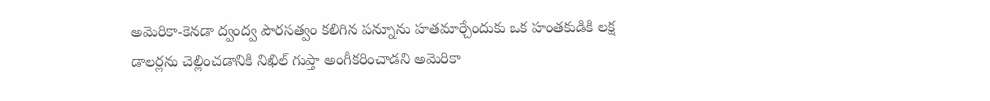అమెరికా-కెనడా ద్వంద్వ పౌరసత్వం కలిగిన పన్నూను హతమార్చేందుకు ఒక హంతకుడికి లక్ష డాలర్లను చెల్లించడానికి నిఖిల్ గుప్తా అంగీకరించాడని అమెరికా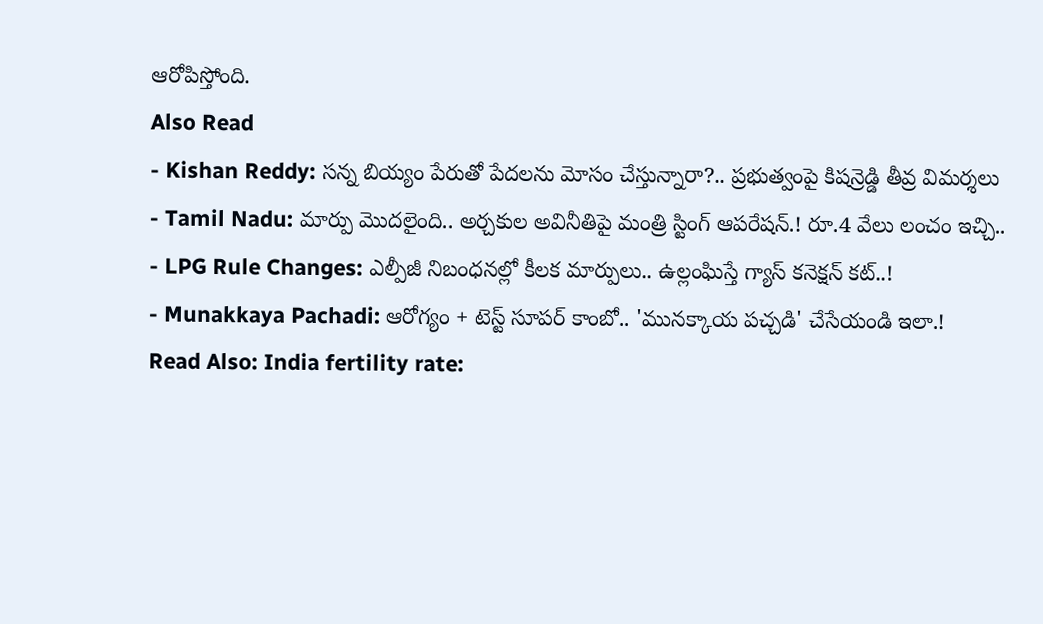ఆరోపిస్తోంది.
Also Read
- Kishan Reddy: సన్న బియ్యం పేరుతో పేదలను మోసం చేస్తున్నారా?.. ప్రభుత్వంపై కిషన్రెడ్డి తీవ్ర విమర్శలు
- Tamil Nadu: మార్పు మొదలైంది.. అర్చకుల అవినీతిపై మంత్రి స్టింగ్ ఆపరేషన్.! రూ.4 వేలు లంచం ఇచ్చి..
- LPG Rule Changes: ఎల్పీజీ నిబంధనల్లో కీలక మార్పులు.. ఉల్లంఘిస్తే గ్యాస్ కనెక్షన్ కట్..!
- Munakkaya Pachadi: ఆరోగ్యం + టెస్ట్ సూపర్ కాంబో.. 'మునక్కాయ పచ్చడి' చేసేయండి ఇలా.!
Read Also: India fertility rate: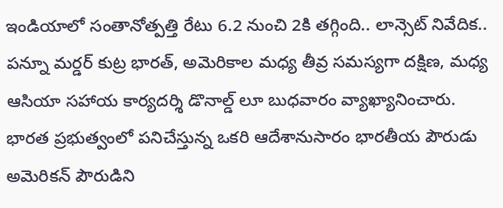ఇండియాలో సంతానోత్పత్తి రేటు 6.2 నుంచి 2కి తగ్గింది.. లాన్సెట్ నివేదిక..
పన్నూ మర్డర్ కుట్ర భారత్, అమెరికాల మధ్య తీవ్ర సమస్యగా దక్షిణ, మధ్య ఆసియా సహాయ కార్యదర్శి డొనాల్డ్ లూ బుధవారం వ్యాఖ్యానించారు. భారత ప్రభుత్వంలో పనిచేస్తున్న ఒకరి ఆదేశానుసారం భారతీయ పౌరుడు అమెరికన్ పౌరుడిని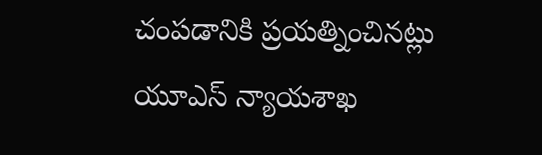చంపడానికి ప్రయత్నించినట్లు యూఎస్ న్యాయశాఖ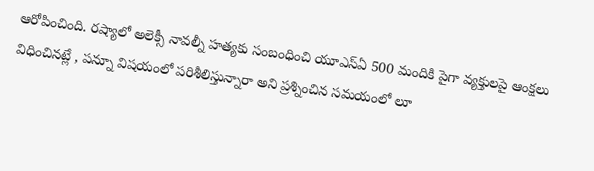ఆరోపించింది. రష్యాలో అలెక్సీ నావల్నీ హత్యకు సంబంధించి యూఎస్ఏ 500 మందికి పైగా వ్యక్తులపై ఆంక్షలు విధించినట్లే , పన్నూ విషయంలో పరిశీలిస్తున్నారా అని ప్రశ్నించిన సమయంలో లూ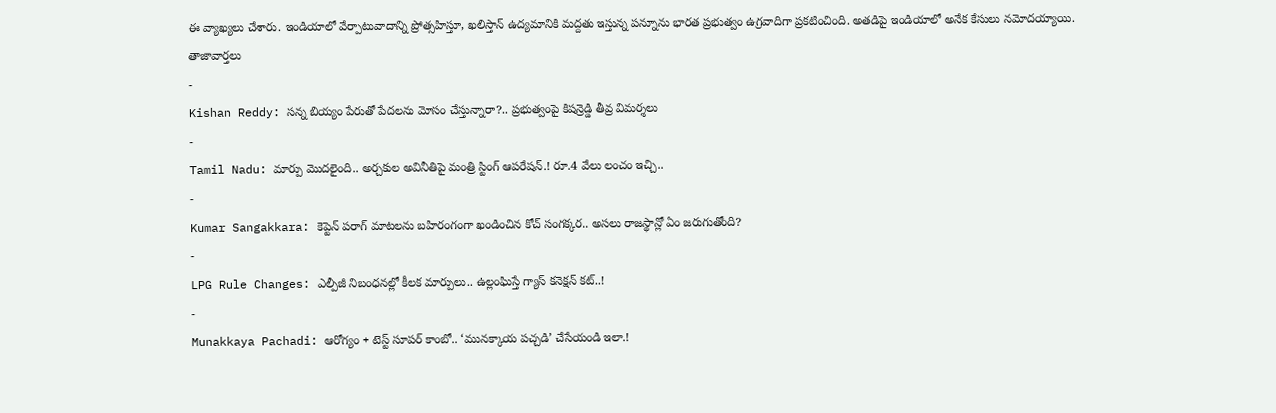ఈ వ్యాఖ్యలు చేశారు. ఇండియాలో వేర్పాటువాదాన్ని ప్రోత్సహిస్తూ, ఖలిస్తాన్ ఉద్యమానికి మద్దతు ఇస్తున్న పన్నూను భారత ప్రభుత్వం ఉగ్రవాదిగా ప్రకటించింది. అతడిపై ఇండియాలో అనేక కేసులు నమోదయ్యాయి.
తాజావార్తలు
-
Kishan Reddy: సన్న బియ్యం పేరుతో పేదలను మోసం చేస్తున్నారా?.. ప్రభుత్వంపై కిషన్రెడ్డి తీవ్ర విమర్శలు
-
Tamil Nadu: మార్పు మొదలైంది.. అర్చకుల అవినీతిపై మంత్రి స్టింగ్ ఆపరేషన్.! రూ.4 వేలు లంచం ఇచ్చి..
-
Kumar Sangakkara: కెప్టెన్ పరాగ్ మాటలను బహిరంగంగా ఖండించిన కోచ్ సంగక్కర.. అసలు రాజస్థాన్లో ఏం జరుగుతోంది?
-
LPG Rule Changes: ఎల్పీజీ నిబంధనల్లో కీలక మార్పులు.. ఉల్లంఘిస్తే గ్యాస్ కనెక్షన్ కట్..!
-
Munakkaya Pachadi: ఆరోగ్యం + టెస్ట్ సూపర్ కాంబో.. ‘మునక్కాయ పచ్చడి’ చేసేయండి ఇలా.!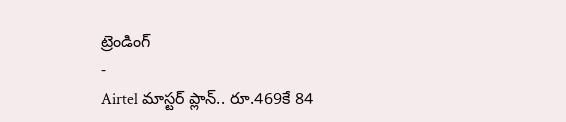ట్రెండింగ్
-
Airtel మాస్టర్ ప్లాన్.. రూ.469కే 84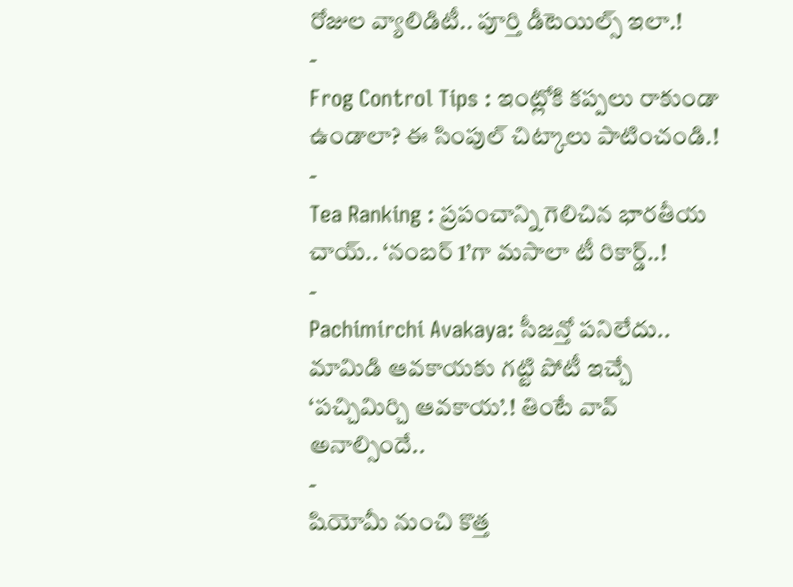రోజుల వ్యాలిడిటీ.. పూర్తి డీటెయిల్స్ ఇలా.!
-
Frog Control Tips : ఇంట్లోకి కప్పలు రాకుండా ఉండాలా? ఈ సింపుల్ చిట్కాలు పాటించండి.!
-
Tea Ranking : ప్రపంచాన్ని గెలిచిన భారతీయ చాయ్.. ‘నంబర్ 1’గా మసాలా టీ రికార్డ్..!
-
Pachimirchi Avakaya: సీజన్తో పనిలేదు.. మామిడి ఆవకాయకు గట్టి పోటీ ఇచ్చే ‘పచ్చిమిర్చి ఆవకాయ’.! తింటే వావ్ అనాల్సిందే..
-
షియోమీ నుంచి కొత్త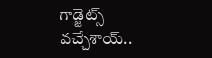గాడ్జెట్స్ వచ్చేశాయ్..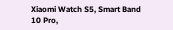Xiaomi Watch S5, Smart Band 10 Pro,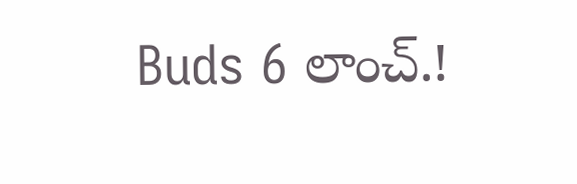Buds 6 లాంచ్.!